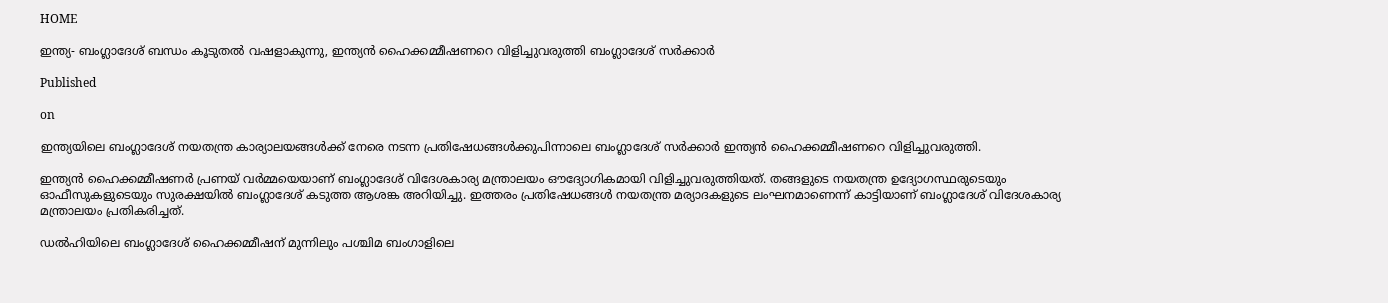HOME

ഇന്ത്യ- ബംഗ്ലാദേശ് ബന്ധം കൂടുതല്‍ വഷളാകുന്നു, ഇന്ത്യൻ ഹൈക്കമ്മീഷണറെ വിളിച്ചുവരുത്തി ബംഗ്ലാദേശ് സര്‍ക്കാര്‍

Published

on

ഇന്ത്യയിലെ ബംഗ്ലാദേശ് നയതന്ത്ര കാര്യാലയങ്ങള്‍ക്ക് നേരെ നടന്ന പ്രതിഷേധങ്ങള്‍ക്കുപിന്നാലെ ബംഗ്ലാദേശ് സർക്കാർ ഇന്ത്യൻ ഹൈക്കമ്മീഷണറെ വിളിച്ചുവരുത്തി.

ഇന്ത്യൻ ഹൈക്കമ്മീഷണർ പ്രണയ് വർമ്മയെയാണ് ബംഗ്ലാദേശ് വിദേശകാര്യ മന്ത്രാലയം ഔദ്യോഗികമായി വിളിച്ചുവരുത്തിയത്. തങ്ങളുടെ നയതന്ത്ര ഉദ്യോഗസ്ഥരുടെയും ഓഫീസുകളുടെയും സുരക്ഷയില്‍ ബംഗ്ലാദേശ് കടുത്ത ആശങ്ക അറിയിച്ചു. ഇത്തരം പ്രതിഷേധങ്ങള്‍ നയതന്ത്ര മര്യാദകളുടെ ലംഘനമാണെന്ന് കാട്ടിയാണ് ബംഗ്ലാദേശ് വിദേശകാര്യ മന്ത്രാലയം പ്രതികരിച്ചത്.

ഡല്‍ഹിയിലെ ബംഗ്ലാദേശ് ഹൈക്കമ്മീഷന് മുന്നിലും പശ്ചിമ ബംഗാളിലെ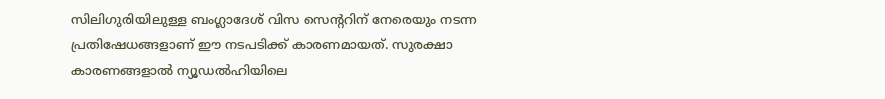സിലിഗുരിയിലുള്ള ബംഗ്ലാദേശ് വിസ സെന്ററിന് നേരെയും നടന്ന പ്രതിഷേധങ്ങളാണ് ഈ നടപടിക്ക് കാരണമായത്. സുരക്ഷാ കാരണങ്ങളാല്‍ ന്യൂഡല്‍ഹിയിലെ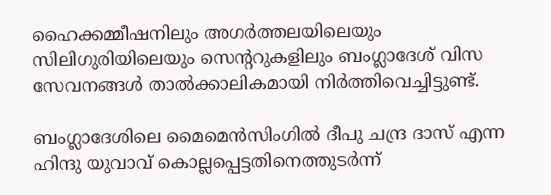ഹൈക്കമ്മീഷനിലും അഗർത്തലയിലെയും സിലിഗുരിയിലെയും സെന്ററുകളിലും ബംഗ്ലാദേശ് വിസ സേവനങ്ങള്‍ താല്‍ക്കാലികമായി നിർത്തിവെച്ചിട്ടുണ്ട്.

ബംഗ്ലാദേശിലെ മൈമെൻസിംഗില്‍ ദീപു ചന്ദ്ര ദാസ് എന്ന ഹിന്ദു യുവാവ് കൊല്ലപ്പെട്ടതിനെത്തുടർന്ന്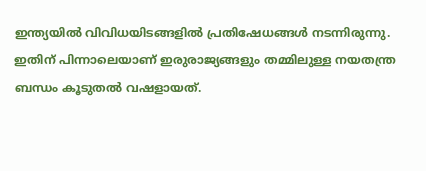ഇന്ത്യയില്‍ വിവിധയിടങ്ങളില്‍ പ്രതിഷേധങ്ങള്‍ നടന്നിരുന്നു. ഇതിന് പിന്നാലെയാണ് ഇരുരാജ്യങ്ങളും തമ്മിലുള്ള നയതന്ത്ര ബന്ധം കൂടുതല്‍ വഷളായത്.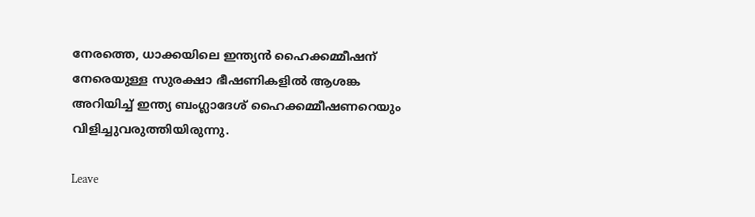നേരത്തെ, ധാക്കയിലെ ഇന്ത്യൻ ഹൈക്കമ്മീഷന് നേരെയുള്ള സുരക്ഷാ ഭീഷണികളില്‍ ആശങ്ക അറിയിച്ച്‌ ഇന്ത്യ ബംഗ്ലാദേശ് ഹൈക്കമ്മീഷണറെയും വിളിച്ചുവരുത്തിയിരുന്നു.

Leave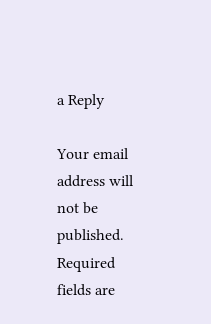a Reply

Your email address will not be published. Required fields are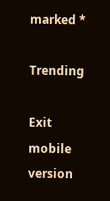marked *

Trending

Exit mobile version